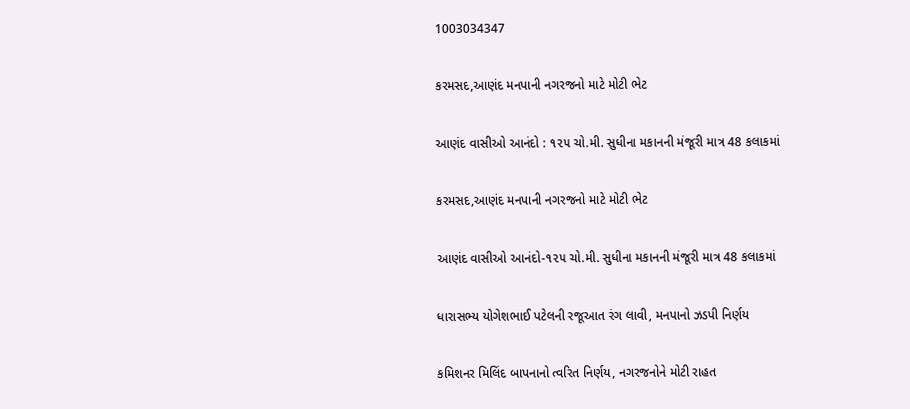1003034347

કરમસદ,આણંદ મનપાની નગરજનો માટે મોટી ભેટ

આણંદ વાસીઓ આનંદો : ૧૨૫ ચો.મી. સુધીના મકાનની મંજૂરી માત્ર 48 કલાકમાં

કરમસદ,આણંદ મનપાની નગરજનો માટે મોટી ભેટ

આણંદ વાસીઓ આનંદો-૧૨૫ ચો.મી. સુધીના મકાનની મંજૂરી માત્ર 48 કલાકમાં

ધારાસભ્ય યોગેશભાઈ પટેલની રજૂઆત રંગ લાવી, મનપાનો ઝડપી નિર્ણય

કમિશનર મિલિંદ બાપનાનો ત્વરિત નિર્ણય, નગરજનોને મોટી રાહત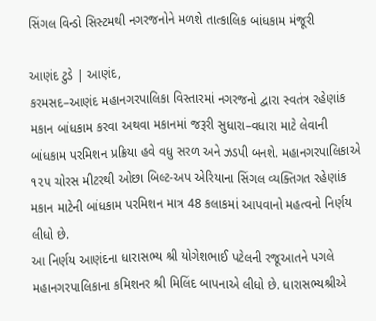સિંગલ વિન્ડો સિસ્ટમથી નગરજનોને મળશે તાત્કાલિક બાંધકામ મંજૂરી

આણંદ ટુડે | આણંદ,
કરમસદ–આણંદ મહાનગરપાલિકા વિસ્તારમાં નગરજનો દ્વારા સ્વતંત્ર રહેણાંક મકાન બાંધકામ કરવા અથવા મકાનમાં જરૂરી સુધારા–વધારા માટે લેવાની બાંધકામ પરમિશન પ્રક્રિયા હવે વધુ સરળ અને ઝડપી બનશે. મહાનગરપાલિકાએ ૧૨૫ ચોરસ મીટરથી ઓછા બિલ્ટ-અપ એરિયાના સિંગલ વ્યક્તિગત રહેણાંક મકાન માટેની બાંધકામ પરમિશન માત્ર 48 કલાકમાં આપવાનો મહત્વનો નિર્ણય લીધો છે.
આ નિર્ણય આણંદના ધારાસભ્ય શ્રી યોગેશભાઈ પટેલની રજૂઆતને પગલે મહાનગરપાલિકાના કમિશનર શ્રી મિલિંદ બાપનાએ લીધો છે. ધારાસભ્યશ્રીએ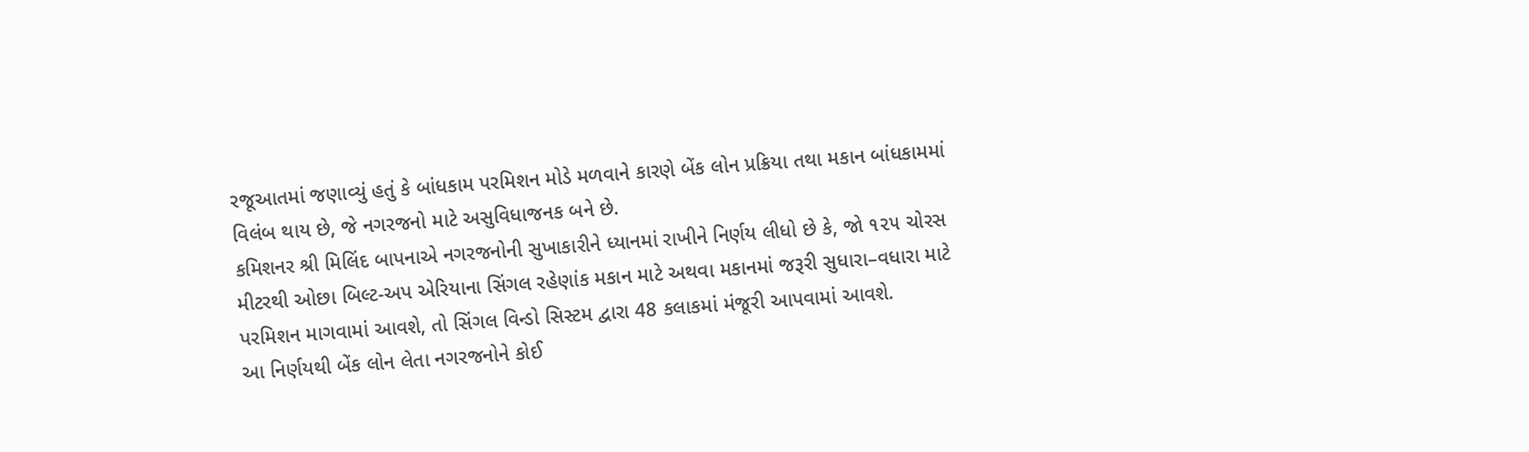રજૂઆતમાં જણાવ્યું હતું કે બાંધકામ પરમિશન મોડે મળવાને કારણે બેંક લોન પ્રક્રિયા તથા મકાન બાંધકામમાં વિલંબ થાય છે, જે નગરજનો માટે અસુવિધાજનક બને છે.
કમિશનર શ્રી મિલિંદ બાપનાએ નગરજનોની સુખાકારીને ધ્યાનમાં રાખીને નિર્ણય લીધો છે કે, જો ૧૨૫ ચોરસ મીટરથી ઓછા બિલ્ટ-અપ એરિયાના સિંગલ રહેણાંક મકાન માટે અથવા મકાનમાં જરૂરી સુધારા–વધારા માટે પરમિશન માગવામાં આવશે, તો સિંગલ વિન્ડો સિસ્ટમ દ્વારા 48 કલાકમાં મંજૂરી આપવામાં આવશે.
આ નિર્ણયથી બેંક લોન લેતા નગરજનોને કોઈ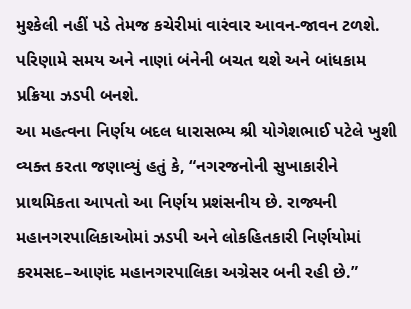મુશ્કેલી નહીં પડે તેમજ કચેરીમાં વારંવાર આવન-જાવન ટળશે. પરિણામે સમય અને નાણાં બંનેની બચત થશે અને બાંધકામ પ્રક્રિયા ઝડપી બનશે.
આ મહત્વના નિર્ણય બદલ ધારાસભ્ય શ્રી યોગેશભાઈ પટેલે ખુશી વ્યક્ત કરતા જણાવ્યું હતું કે, “નગરજનોની સુખાકારીને પ્રાથમિકતા આપતો આ નિર્ણય પ્રશંસનીય છે. રાજ્યની મહાનગરપાલિકાઓમાં ઝડપી અને લોકહિતકારી નિર્ણયોમાં કરમસદ–આણંદ મહાનગરપાલિકા અગ્રેસર બની રહી છે.”